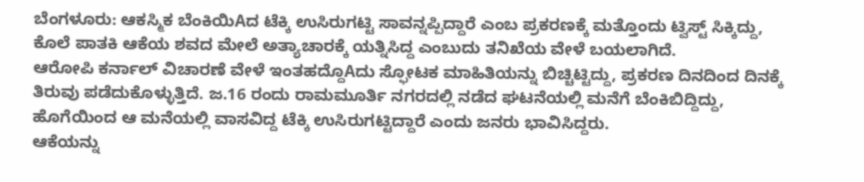ಬೆಂಗಳೂರು: ಆಕಸ್ಮಿಕ ಬೆಂಕಿಯಿAದ ಟೆಕ್ಕಿ ಉಸಿರುಗಟ್ಟಿ ಸಾವನ್ನಪ್ಪಿದ್ದಾರೆ ಎಂಬ ಪ್ರಕರಣಕ್ಕೆ ಮತ್ತೊಂದು ಟ್ವಿಸ್ಟ್ ಸಿಕ್ಕಿದ್ದು, ಕೊಲೆ ಪಾತಕಿ ಆಕೆಯ ಶವದ ಮೇಲೆ ಅತ್ಯಾಚಾರಕ್ಕೆ ಯತ್ನಿಸಿದ್ದ ಎಂಬುದು ತನಿಖೆಯ ವೇಳೆ ಬಯಲಾಗಿದೆ.
ಆರೋಪಿ ಕರ್ನಾಲ್ ವಿಚಾರಣೆ ವೇಳೆ ಇಂತಹದ್ದೊAದು ಸ್ಫೋಟಕ ಮಾಹಿತಿಯನ್ನು ಬಿಚ್ಚಿಟ್ಟಿದ್ದು, ಪ್ರಕರಣ ದಿನದಿಂದ ದಿನಕ್ಕೆ ತಿರುವು ಪಡೆದುಕೊಳ್ಳುತ್ತಿದೆ. ಜ.16 ರಂದು ರಾಮಮೂರ್ತಿ ನಗರದಲ್ಲಿ ನಡೆದ ಘಟನೆಯಲ್ಲಿ ಮನೆಗೆ ಬೆಂಕಿಬಿದ್ದಿದ್ದು, ಹೊಗೆಯಿಂದ ಆ ಮನೆಯಲ್ಲಿ ವಾಸವಿದ್ದ ಟೆಕ್ಕಿ ಉಸಿರುಗಟ್ಟಿದ್ದಾರೆ ಎಂದು ಜನರು ಭಾವಿಸಿದ್ದರು.
ಆಕೆಯನ್ನು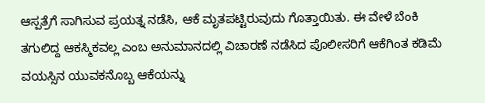ಆಸ್ಪತ್ರೆಗೆ ಸಾಗಿಸುವ ಪ್ರಯತ್ನ ನಡೆಸಿ, ಆಕೆ ಮೃತಪಟ್ಟಿರುವುದು ಗೊತ್ತಾಯಿತು. ಈ ವೇಳೆ ಬೆಂಕಿ ತಗುಲಿದ್ದ ಆಕಸ್ಮಿಕವಲ್ಲ ಎಂಬ ಅನುಮಾನದಲ್ಲಿ ವಿಚಾರಣೆ ನಡೆಸಿದ ಪೊಲೀಸರಿಗೆ ಆಕೆಗಿಂತ ಕಡಿಮೆ ವಯಸ್ಸಿನ ಯುವಕನೊಬ್ಬ ಆಕೆಯನ್ನು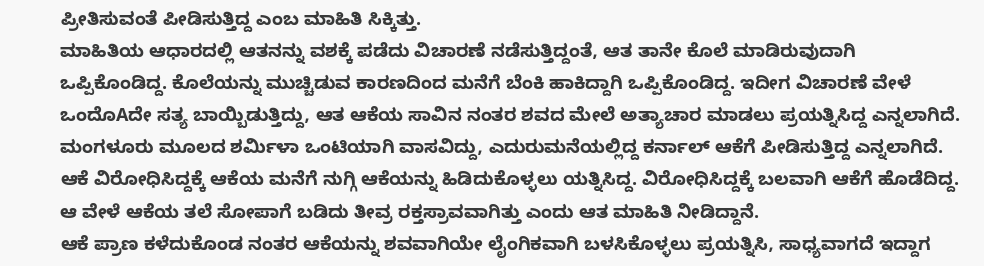ಪ್ರೀತಿಸುವಂತೆ ಪೀಡಿಸುತ್ತಿದ್ದ ಎಂಬ ಮಾಹಿತಿ ಸಿಕ್ಕಿತ್ತು.
ಮಾಹಿತಿಯ ಆಧಾರದಲ್ಲಿ ಆತನನ್ನು ವಶಕ್ಕೆ ಪಡೆದು ವಿಚಾರಣೆ ನಡೆಸುತ್ತಿದ್ದಂತೆ, ಆತ ತಾನೇ ಕೊಲೆ ಮಾಡಿರುವುದಾಗಿ ಒಪ್ಪಿಕೊಂಡಿದ್ದ. ಕೊಲೆಯನ್ನು ಮುಚ್ಚಿಡುವ ಕಾರಣದಿಂದ ಮನೆಗೆ ಬೆಂಕಿ ಹಾಕಿದ್ದಾಗಿ ಒಪ್ಪಿಕೊಂಡಿದ್ದ. ಇದೀಗ ವಿಚಾರಣೆ ವೇಳೆ ಒಂದೊAದೇ ಸತ್ಯ ಬಾಯ್ಬಿಡುತ್ತಿದ್ದು, ಆತ ಆಕೆಯ ಸಾವಿನ ನಂತರ ಶವದ ಮೇಲೆ ಅತ್ಯಾಚಾರ ಮಾಡಲು ಪ್ರಯತ್ನಿಸಿದ್ದ ಎನ್ನಲಾಗಿದೆ.
ಮಂಗಳೂರು ಮೂಲದ ಶರ್ಮಿಳಾ ಒಂಟಿಯಾಗಿ ವಾಸವಿದ್ದು, ಎದುರುಮನೆಯಲ್ಲಿದ್ದ ಕರ್ನಾಲ್ ಆಕೆಗೆ ಪೀಡಿಸುತ್ತಿದ್ದ ಎನ್ನಲಾಗಿದೆ. ಆಕೆ ವಿರೋಧಿಸಿದ್ದಕ್ಕೆ ಆಕೆಯ ಮನೆಗೆ ನುಗ್ಗಿ ಆಕೆಯನ್ನು ಹಿಡಿದುಕೊಳ್ಳಲು ಯತ್ನಿಸಿದ್ದ. ವಿರೋಧಿಸಿದ್ದಕ್ಕೆ ಬಲವಾಗಿ ಆಕೆಗೆ ಹೊಡೆದಿದ್ದ. ಆ ವೇಳೆ ಆಕೆಯ ತಲೆ ಸೋಪಾಗೆ ಬಡಿದು ತೀವ್ರ ರಕ್ತಸ್ರಾವವಾಗಿತ್ತು ಎಂದು ಆತ ಮಾಹಿತಿ ನೀಡಿದ್ದಾನೆ.
ಆಕೆ ಪ್ರಾಣ ಕಳೆದುಕೊಂಡ ನಂತರ ಆಕೆಯನ್ನು ಶವವಾಗಿಯೇ ಲೈಂಗಿಕವಾಗಿ ಬಳಸಿಕೊಳ್ಳಲು ಪ್ರಯತ್ನಿಸಿ, ಸಾಧ್ಯವಾಗದೆ ಇದ್ದಾಗ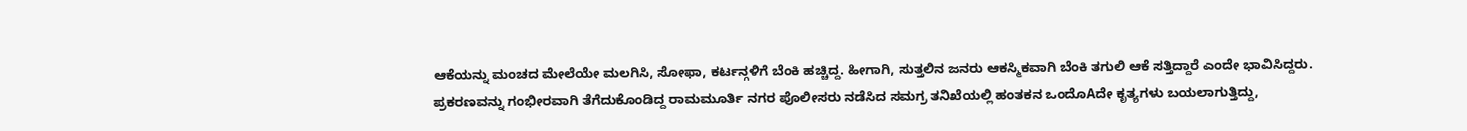ಆಕೆಯನ್ನು ಮಂಚದ ಮೇಲೆಯೇ ಮಲಗಿಸಿ, ಸೋಫಾ, ಕರ್ಟನ್ಗಳಿಗೆ ಬೆಂಕಿ ಹಚ್ಚಿದ್ದ. ಹೀಗಾಗಿ, ಸುತ್ತಲಿನ ಜನರು ಆಕಸ್ಮಿಕವಾಗಿ ಬೆಂಕಿ ತಗುಲಿ ಆಕೆ ಸತ್ತಿದ್ದಾರೆ ಎಂದೇ ಭಾವಿಸಿದ್ದರು.
ಪ್ರಕರಣವನ್ನು ಗಂಭೀರವಾಗಿ ತೆಗೆದುಕೊಂಡಿದ್ದ ರಾಮಮೂರ್ತಿ ನಗರ ಪೊಲೀಸರು ನಡೆಸಿದ ಸಮಗ್ರ ತನಿಖೆಯಲ್ಲಿ ಹಂತಕನ ಒಂದೊAದೇ ಕೃತ್ಯಗಳು ಬಯಲಾಗುತ್ತಿದ್ದು,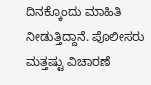ದಿನಕ್ಕೊಂದು ಮಾಹಿತಿ ನೀಡುತ್ತಿದ್ದಾನೆ. ಪೊಲೀಸರು ಮತ್ತಷ್ಟು ವಿಚಾರಣೆ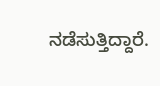ನಡೆಸುತ್ತಿದ್ದಾರೆ.